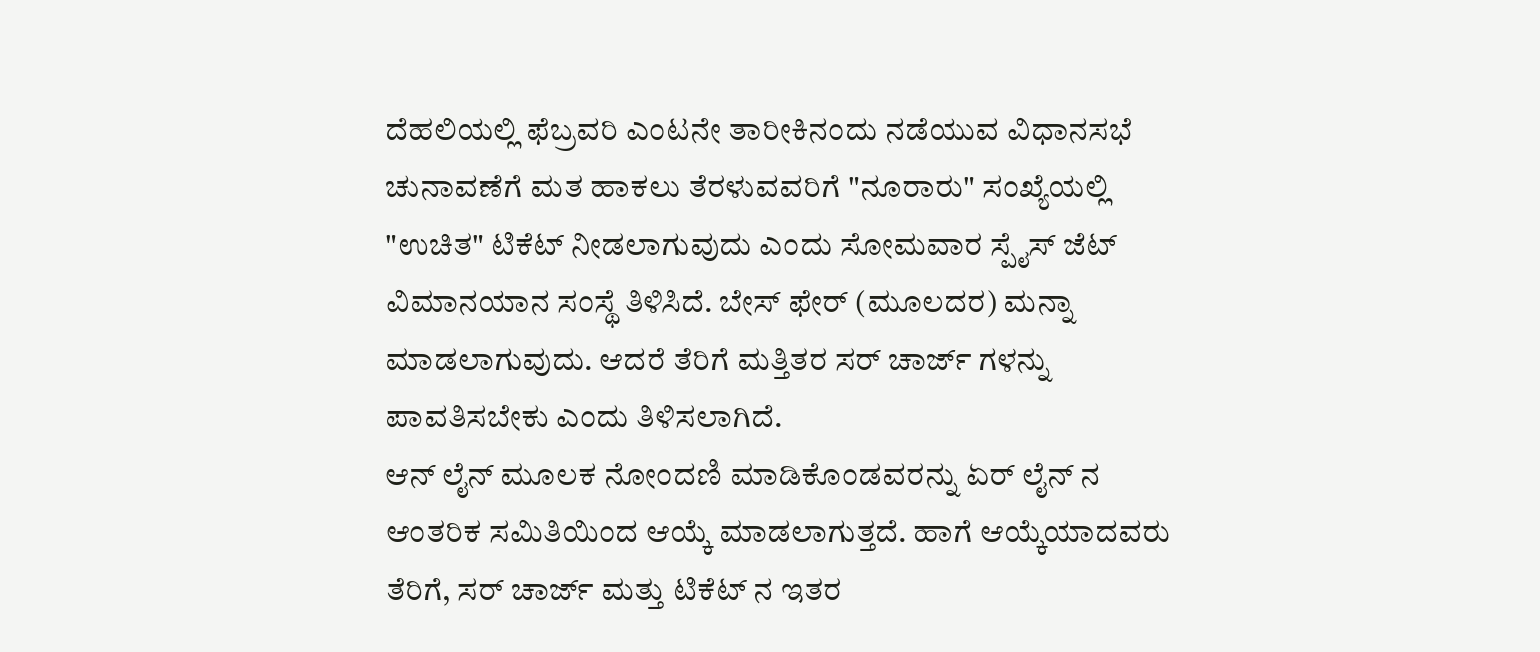ದೆಹಲಿಯಲ್ಲಿ ಫೆಬ್ರವರಿ ಎಂಟನೇ ತಾರೀಕಿನಂದು ನಡೆಯುವ ವಿಧಾನಸಭೆ ಚುನಾವಣೆಗೆ ಮತ ಹಾಕಲು ತೆರಳುವವರಿಗೆ "ನೂರಾರು" ಸಂಖ್ಯೆಯಲ್ಲಿ "ಉಚಿತ" ಟಿಕೆಟ್ ನೀಡಲಾಗುವುದು ಎಂದು ಸೋಮವಾರ ಸ್ಪೈಸ್ ಜೆಟ್ ವಿಮಾನಯಾನ ಸಂಸ್ಥೆ ತಿಳಿಸಿದೆ. ಬೇಸ್ ಫೇರ್ (ಮೂಲದರ) ಮನ್ನಾ ಮಾಡಲಾಗುವುದು. ಆದರೆ ತೆರಿಗೆ ಮತ್ತಿತರ ಸರ್ ಚಾರ್ಜ್ ಗಳನ್ನು ಪಾವತಿಸಬೇಕು ಎಂದು ತಿಳಿಸಲಾಗಿದೆ.
ಆನ್ ಲೈನ್ ಮೂಲಕ ನೋಂದಣಿ ಮಾಡಿಕೊಂಡವರನ್ನು ಏರ್ ಲೈನ್ ನ ಆಂತರಿಕ ಸಮಿತಿಯಿಂದ ಆಯ್ಕೆ ಮಾಡಲಾಗುತ್ತದೆ. ಹಾಗೆ ಆಯ್ಕೆಯಾದವರು ತೆರಿಗೆ, ಸರ್ ಚಾರ್ಜ್ ಮತ್ತು ಟಿಕೆಟ್ ನ ಇತರ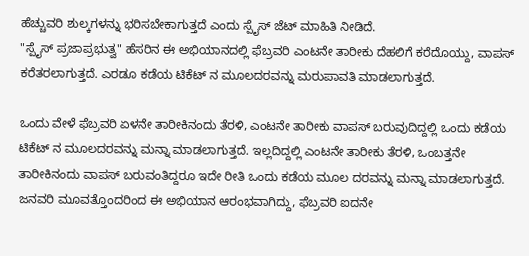ಹೆಚ್ಚುವರಿ ಶುಲ್ಕಗಳನ್ನು ಭರಿಸಬೇಕಾಗುತ್ತದೆ ಎಂದು ಸ್ಪೈಸ್ ಜೆಟ್ ಮಾಹಿತಿ ನೀಡಿದೆ.
"ಸ್ಪೈಸ್ ಪ್ರಜಾಪ್ರಭುತ್ವ" ಹೆಸರಿನ ಈ ಅಭಿಯಾನದಲ್ಲಿ ಫೆಬ್ರವರಿ ಎಂಟನೇ ತಾರೀಕು ದೆಹಲಿಗೆ ಕರೆದೊಯ್ದು, ವಾಪಸ್ ಕರೆತರಲಾಗುತ್ತದೆ. ಎರಡೂ ಕಡೆಯ ಟಿಕೆಟ್ ನ ಮೂಲದರವನ್ನು ಮರುಪಾವತಿ ಮಾಡಲಾಗುತ್ತದೆ.

ಒಂದು ವೇಳೆ ಫೆಬ್ರವರಿ ಏಳನೇ ತಾರೀಕಿನಂದು ತೆರಳಿ, ಎಂಟನೇ ತಾರೀಕು ವಾಪಸ್ ಬರುವುದಿದ್ದಲ್ಲಿ ಒಂದು ಕಡೆಯ ಟಿಕೆಟ್ ನ ಮೂಲದರವನ್ನು ಮನ್ನಾ ಮಾಡಲಾಗುತ್ತದೆ. ಇಲ್ಲದಿದ್ದಲ್ಲಿ ಎಂಟನೇ ತಾರೀಕು ತೆರಳಿ, ಒಂಬತ್ತನೇ ತಾರೀಕಿನಂದು ವಾಪಸ್ ಬರುವಂತಿದ್ದರೂ ಇದೇ ರೀತಿ ಒಂದು ಕಡೆಯ ಮೂಲ ದರವನ್ನು ಮನ್ನಾ ಮಾಡಲಾಗುತ್ತದೆ.
ಜನವರಿ ಮೂವತ್ತೊಂದರಿಂದ ಈ ಅಭಿಯಾನ ಆರಂಭವಾಗಿದ್ದು, ಫೆಬ್ರವರಿ ಐದನೇ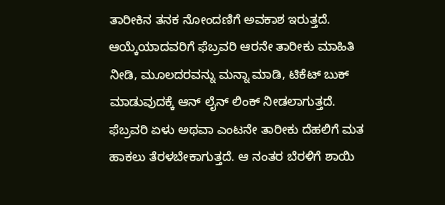ತಾರೀಕಿನ ತನಕ ನೋಂದಣಿಗೆ ಅವಕಾಶ ಇರುತ್ತದೆ. ಆಯ್ಕೆಯಾದವರಿಗೆ ಫೆಬ್ರವರಿ ಆರನೇ ತಾರೀಕು ಮಾಹಿತಿ ನೀಡಿ, ಮೂಲದರವನ್ನು ಮನ್ನಾ ಮಾಡಿ, ಟಿಕೆಟ್ ಬುಕ್ ಮಾಡುವುದಕ್ಕೆ ಆನ್ ಲೈನ್ ಲಿಂಕ್ ನೀಡಲಾಗುತ್ತದೆ.
ಫೆಬ್ರವರಿ ಏಳು ಅಥವಾ ಎಂಟನೇ ತಾರೀಕು ದೆಹಲಿಗೆ ಮತ ಹಾಕಲು ತೆರಳಬೇಕಾಗುತ್ತದೆ. ಆ ನಂತರ ಬೆರಳಿಗೆ ಶಾಯಿ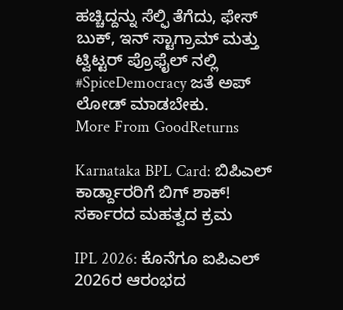ಹಚ್ಚಿದ್ದನ್ನು ಸೆಲ್ಫಿ ತೆಗೆದು, ಫೇಸ್ ಬುಕ್, ಇನ್ ಸ್ಟಾಗ್ರಾಮ್ ಮತ್ತು ಟ್ವಿಟ್ಟರ್ ಪ್ರೊಫೈಲ್ ನಲ್ಲಿ #SpiceDemocracy ಜತೆ ಅಪ್ ಲೋಡ್ ಮಾಡಬೇಕು.
More From GoodReturns

Karnataka BPL Card: ಬಿಪಿಎಲ್ ಕಾರ್ಡ್ದಾರರಿಗೆ ಬಿಗ್ ಶಾಕ್! ಸರ್ಕಾರದ ಮಹತ್ವದ ಕ್ರಮ

IPL 2026: ಕೊನೆಗೂ ಐಪಿಎಲ್ 2026ರ ಆರಂಭದ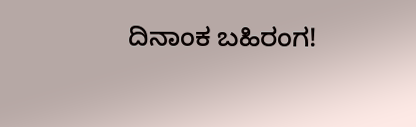ದಿನಾಂಕ ಬಹಿರಂಗ!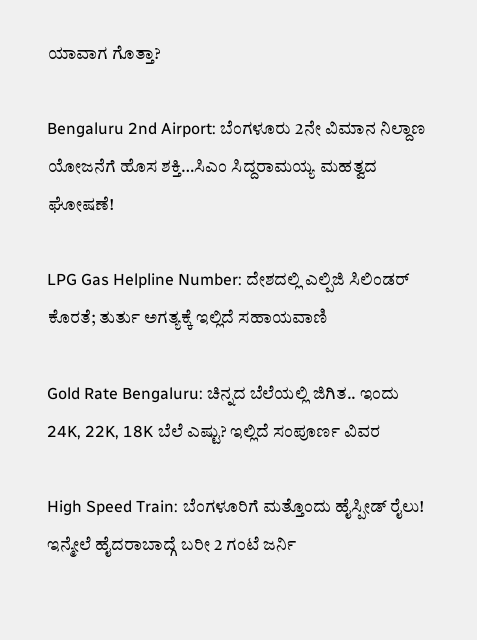ಯಾವಾಗ ಗೊತ್ತಾ?

Bengaluru 2nd Airport: ಬೆಂಗಳೂರು 2ನೇ ವಿಮಾನ ನಿಲ್ದಾಣ ಯೋಜನೆಗೆ ಹೊಸ ಶಕ್ತಿ…ಸಿಎಂ ಸಿದ್ದರಾಮಯ್ಯ ಮಹತ್ವದ ಘೋಷಣೆ!

LPG Gas Helpline Number: ದೇಶದಲ್ಲಿ ಎಲ್ಪಿಜಿ ಸಿಲಿಂಡರ್ ಕೊರತೆ; ತುರ್ತು ಅಗತ್ಯಕ್ಕೆ ಇಲ್ಲಿದೆ ಸಹಾಯವಾಣಿ

Gold Rate Bengaluru: ಚಿನ್ನದ ಬೆಲೆಯಲ್ಲಿ ಜಿಗಿತ.. ಇಂದು 24K, 22K, 18K ಬೆಲೆ ಎಷ್ಟು? ಇಲ್ಲಿದೆ ಸಂಪೂರ್ಣ ವಿವರ

High Speed Train: ಬೆಂಗಳೂರಿಗೆ ಮತ್ತೊಂದು ಹೈಸ್ಪೀಡ್ ರೈಲು! ಇನ್ಮೇಲೆ ಹೈದರಾಬಾದ್ಗೆ ಬರೀ 2 ಗಂಟೆ ಜರ್ನಿ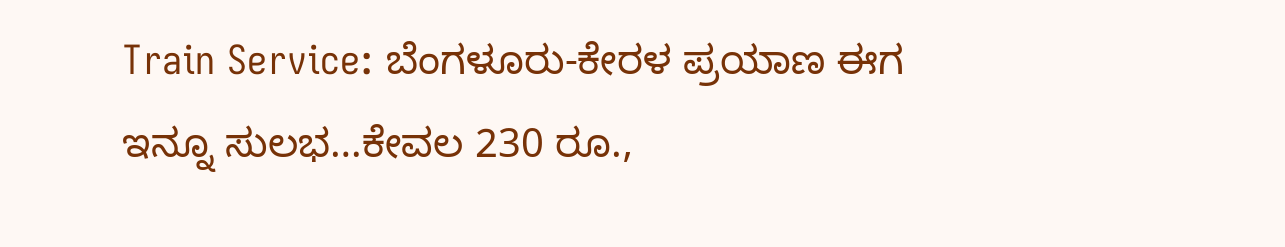Train Service: ಬೆಂಗಳೂರು-ಕೇರಳ ಪ್ರಯಾಣ ಈಗ ಇನ್ನೂ ಸುಲಭ…ಕೇವಲ 230 ರೂ.,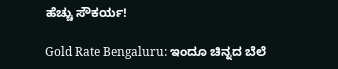ಹೆಚ್ಚು ಸೌಕರ್ಯ!

Gold Rate Bengaluru: ಇಂದೂ ಚಿನ್ನದ ಬೆಲೆ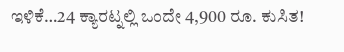ಇಳಿಕೆ…24 ಕ್ಯಾರಟ್ನಲ್ಲಿ ಒಂದೇ 4,900 ರೂ. ಕುಸಿತ!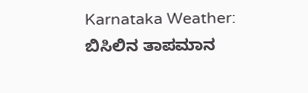Karnataka Weather: ಬಿಸಿಲಿನ ತಾಪಮಾನ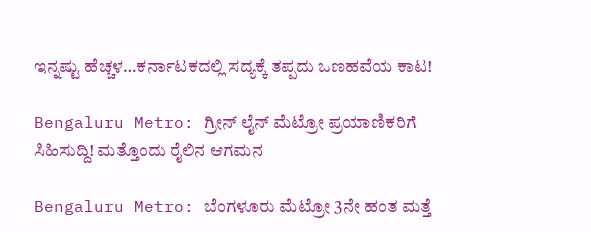ಇನ್ನಷ್ಟು ಹೆಚ್ಚಳ…ಕರ್ನಾಟಕದಲ್ಲಿ ಸದ್ಯಕ್ಕೆ ತಪ್ಪದು ಒಣಹವೆಯ ಕಾಟ!

Bengaluru Metro: ಗ್ರೀನ್ ಲೈನ್ ಮೆಟ್ರೋ ಪ್ರಯಾಣಿಕರಿಗೆ ಸಿಹಿಸುದ್ದಿ! ಮತ್ತೊಂದು ರೈಲಿನ ಆಗಮನ

Bengaluru Metro: ಬೆಂಗಳೂರು ಮೆಟ್ರೋ 3ನೇ ಹಂತ ಮತ್ತೆ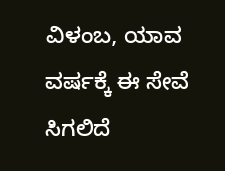ವಿಳಂಬ, ಯಾವ ವರ್ಷಕ್ಕೆ ಈ ಸೇವೆ ಸಿಗಲಿದೆ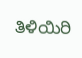ತಿಳಿಯಿರಿ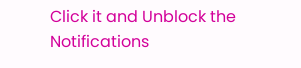Click it and Unblock the Notifications